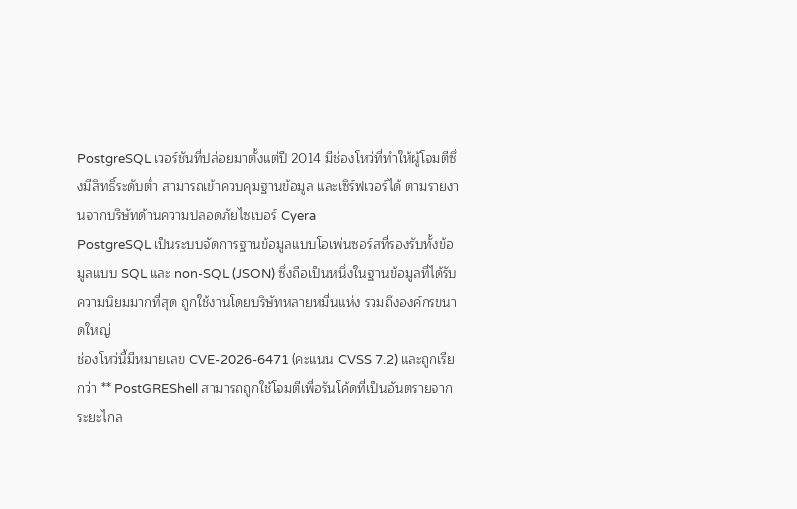PostgreSQL เวอร์ชันที่ปล่อยมาตั้งแต่ปี 2014 มีช่องโหว่ที่ทำให้ผู้โจมตีซึ่งมีสิทธิ์ระดับต่ำ สามารถเข้าควบคุมฐานข้อมูล และเซิร์ฟเวอร์ได้ ตามรายงานจากบริษัทด้านความปลอดภัยไซเบอร์ Cyera
PostgreSQL เป็นระบบจัดการฐานข้อมูลแบบโอเพ่นซอร์สที่รองรับทั้งข้อมูลแบบ SQL และ non-SQL (JSON) ซึ่งถือเป็นหนึ่งในฐานข้อมูลที่ได้รับความนิยมมากที่สุด ถูกใช้งานโดยบริษัทหลายหมื่นแห่ง รวมถึงองค์กรขนาดใหญ่
ช่องโหว่นี้มีหมายเลข CVE-2026-6471 (คะแนน CVSS 7.2) และถูกเรียกว่า ** PostGREShell สามารถถูกใช้โจมตีเพื่อรันโค้ดที่เป็นอันตรายจากระยะไกล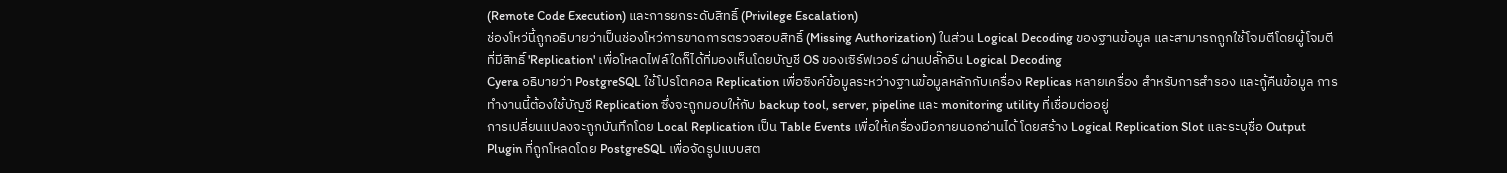(Remote Code Execution) และการยกระดับสิทธิ์ (Privilege Escalation)
ช่องโหว่นี้ถูกอธิบายว่าเป็นช่องโหว่การขาดการตรวจสอบสิทธิ์ (Missing Authorization) ในส่วน Logical Decoding ของฐานข้อมูล และสามารถถูกใช้โจมตีโดยผู้โจมตีที่มีสิทธิ์ 'Replication' เพื่อโหลดไฟล์ใดก็ได้ที่มองเห็นโดยบัญชี OS ของเซิร์ฟเวอร์ ผ่านปลั๊กอิน Logical Decoding
Cyera อธิบายว่า PostgreSQL ใช้โปรโตคอล Replication เพื่อซิงค์ข้อมูลระหว่างฐานข้อมูลหลักกับเครื่อง Replicas หลายเครื่อง สำหรับการสำรอง และกู้คืนข้อมูล การทำงานนี้ต้องใช้บัญชี Replication ซึ่งจะถูกมอบให้กับ backup tool, server, pipeline และ monitoring utility ที่เชื่อมต่ออยู่
การเปลี่ยนแปลงจะถูกบันทึกโดย Local Replication เป็น Table Events เพื่อให้เครื่องมือภายนอกอ่านได้ โดยสร้าง Logical Replication Slot และระบุชื่อ Output Plugin ที่ถูกโหลดโดย PostgreSQL เพื่อจัดรูปแบบสต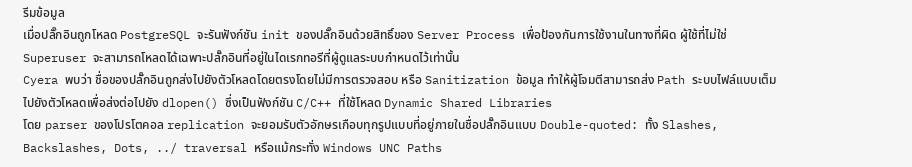รีมข้อมูล
เมื่อปลั๊กอินถูกโหลด PostgreSQL จะรันฟังก์ชัน init ของปลั๊กอินด้วยสิทธิ์ของ Server Process เพื่อป้องกันการใช้งานในทางที่ผิด ผู้ใช้ที่ไม่ใช่ Superuser จะสามารถโหลดได้เฉพาะปลั๊กอินที่อยู่ในไดเรกทอรีที่ผู้ดูแลระบบกำหนดไว้เท่านั้น
Cyera พบว่า ชื่อของปลั๊กอินถูกส่งไปยังตัวโหลดโดยตรงโดยไม่มีการตรวจสอบ หรือ Sanitization ข้อมูล ทำให้ผู้โจมตีสามารถส่ง Path ระบบไฟล์แบบเต็มไปยังตัวโหลดเพื่อส่งต่อไปยัง dlopen() ซึ่งเป็นฟังก์ชัน C/C++ ที่ใช้โหลด Dynamic Shared Libraries
โดย parser ของโปรโตคอล replication จะยอมรับตัวอักษรเกือบทุกรูปแบบที่อยู่ภายในชื่อปลั๊กอินแบบ Double-quoted: ทั้ง Slashes, Backslashes, Dots, ../ traversal หรือแม้กระทั่ง Windows UNC Paths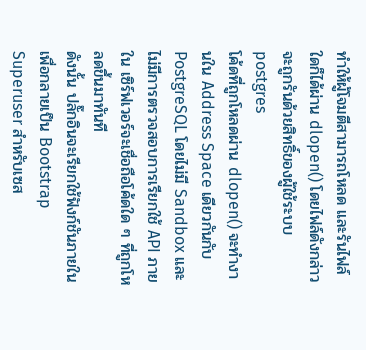ทำให้ผู้โจมตีสามารถโหลด และรันไฟล์ใดก็ได้ผ่าน dlopen() โดยไฟล์ดังกล่าวจะถูกรันด้วยสิทธิ์ของผู้ใช้ระบบ postgres
โค้ดที่ถูกโหลดผ่าน dlopen() จะทำงานใน Address Space เดียวกันกับ PostgreSQL โดยไม่มี Sandbox และไม่มีการตรวจสอบการเรียกใช้ API ภายใน เซิร์ฟเวอร์จะเชื่อถือโค้ดใด ๆ ที่ถูกโหลดขึ้นมาทันที
ดังนั้น ปลั๊กอินจะเรียกใช้ฟังก์ชันภายในเพื่อกลายเป็น Bootstrap Superuser สำหรับเซส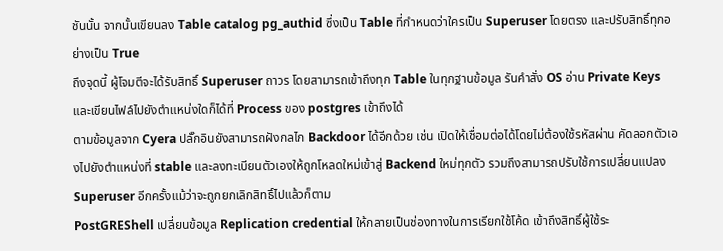ชันนั้น จากนั้นเขียนลง Table catalog pg_authid ซึ่งเป็น Table ที่กำหนดว่าใครเป็น Superuser โดยตรง และปรับสิทธิ์ทุกอย่างเป็น True
ถึงจุดนี้ ผู้โจมตีจะได้รับสิทธิ์ Superuser ถาวร โดยสามารถเข้าถึงทุก Table ในทุกฐานข้อมูล รันคำสั่ง OS อ่าน Private Keys และเขียนไฟล์ไปยังตำแหน่งใดก็ได้ที่ Process ของ postgres เข้าถึงได้
ตามข้อมูลจาก Cyera ปลั๊กอินยังสามารถฝังกลไก Backdoor ได้อีกด้วย เช่น เปิดให้เชื่อมต่อได้โดยไม่ต้องใช้รหัสผ่าน คัดลอกตัวเองไปยังตำแหน่งที่ stable และลงทะเบียนตัวเองให้ถูกโหลดใหม่เข้าสู่ Backend ใหม่ทุกตัว รวมถึงสามารถปรับใช้การเปลี่ยนแปลง Superuser อีกครั้งแม้ว่าจะถูกยกเลิกสิทธิ์ไปแล้วก็ตาม
PostGREShell เปลี่ยนข้อมูล Replication credential ให้กลายเป็นช่องทางในการเรียกใช้โค้ด เข้าถึงสิทธิ์ผู้ใช้ระ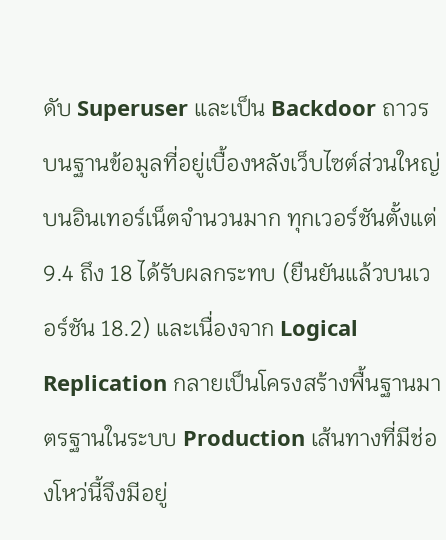ดับ Superuser และเป็น Backdoor ถาวรบนฐานข้อมูลที่อยู่เบื้องหลังเว็บไซต์ส่วนใหญ่บนอินเทอร์เน็ตจำนวนมาก ทุกเวอร์ชันตั้งแต่ 9.4 ถึง 18 ได้รับผลกระทบ (ยืนยันแล้วบนเวอร์ชัน 18.2) และเนื่องจาก Logical Replication กลายเป็นโครงสร้างพื้นฐานมาตรฐานในระบบ Production เส้นทางที่มีช่องโหว่นี้จึงมีอยู่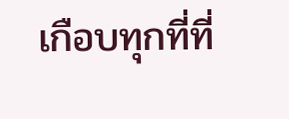เกือบทุกที่ที่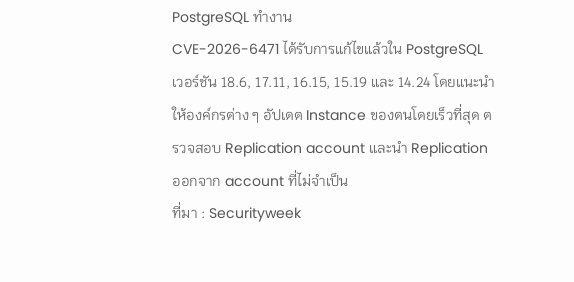PostgreSQL ทำงาน
CVE-2026-6471 ได้รับการแก้ไขแล้วใน PostgreSQL เวอร์ชัน 18.6, 17.11, 16.15, 15.19 และ 14.24 โดยแนะนำให้องค์กรต่าง ๆ อัปเดต Instance ของตนโดยเร็วที่สุด ตรวจสอบ Replication account และนำ Replication ออกจาก account ที่ไม่จำเป็น
ที่มา : Securityweek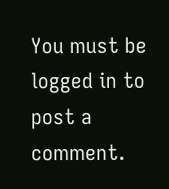You must be logged in to post a comment.